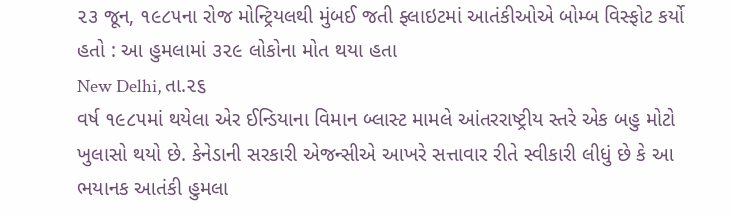૨૩ જૂન, ૧૯૮૫ના રોજ મોન્ટ્રિયલથી મુંબઈ જતી ફ્લાઇટમાં આતંકીઓએ બોમ્બ વિસ્ફોટ કર્યો હતો : આ હુમલામાં ૩૨૯ લોકોના મોત થયા હતા
New Delhi, તા.૨૬
વર્ષ ૧૯૮૫માં થયેલા એર ઈન્ડિયાના વિમાન બ્લાસ્ટ મામલે આંતરરાષ્ટ્રીય સ્તરે એક બહુ મોટો ખુલાસો થયો છે. કેનેડાની સરકારી એજન્સીએ આખરે સત્તાવાર રીતે સ્વીકારી લીધું છે કે આ ભયાનક આતંકી હુમલા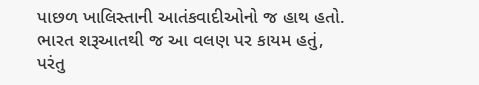પાછળ ખાલિસ્તાની આતંકવાદીઓનો જ હાથ હતો. ભારત શરૂઆતથી જ આ વલણ પર કાયમ હતું, પરંતુ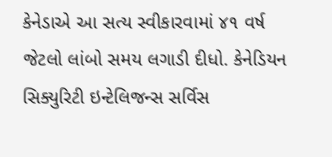કેનેડાએ આ સત્ય સ્વીકારવામાં ૪૧ વર્ષ જેટલો લાંબો સમય લગાડી દીધો. કેનેડિયન સિક્યુરિટી ઇન્ટેલિજન્સ સર્વિસ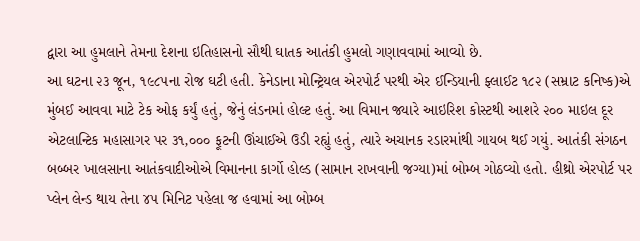દ્વારા આ હુમલાને તેમના દેશના ઇતિહાસનો સૌથી ઘાતક આતંકી હુમલો ગણાવવામાં આવ્યો છે.
આ ઘટના ૨૩ જૂન, ૧૯૮૫ના રોજ ઘટી હતી. કેનેડાના મોન્ટ્રિયલ એરપોર્ટ પરથી એર ઈન્ડિયાની ફ્લાઈટ ૧૮૨ (સમ્રાટ કનિષ્ક)એ મુંબઈ આવવા માટે ટેક ઓફ કર્યું હતું, જેનું લંડનમાં હોલ્ટ હતું. આ વિમાન જ્યારે આઇરિશ કોસ્ટથી આશરે ૨૦૦ માઇલ દૂર એટલાન્ટિક મહાસાગર પર ૩૧,૦૦૦ ફૂટની ઊંચાઈએ ઉડી રહ્યું હતું, ત્યારે અચાનક રડારમાંથી ગાયબ થઈ ગયું. આતંકી સંગઠન બબ્બર ખાલસાના આતંકવાદીઓએ વિમાનના કાર્ગો હોલ્ડ (સામાન રાખવાની જગ્યા)માં બોમ્બ ગોઠવ્યો હતો. હીથ્રો એરપોર્ટ પર પ્લેન લેન્ડ થાય તેના ૪૫ મિનિટ પહેલા જ હવામાં આ બોમ્બ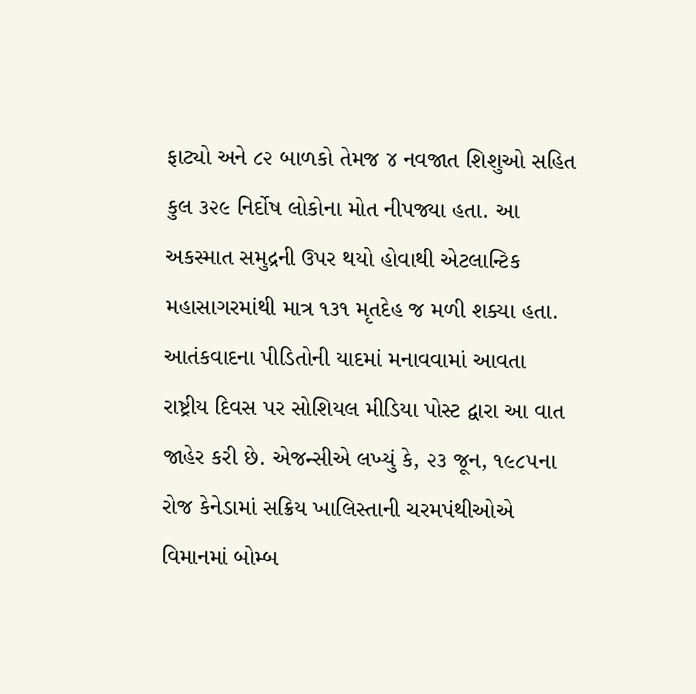ફાટ્યો અને ૮૨ બાળકો તેમજ ૪ નવજાત શિશુઓ સહિત કુલ ૩૨૯ નિર્દોષ લોકોના મોત નીપજ્યા હતા. આ અકસ્માત સમુદ્રની ઉપર થયો હોવાથી એટલાન્ટિક મહાસાગરમાંથી માત્ર ૧૩૧ મૃતદેહ જ મળી શક્યા હતા.
આતંકવાદના પીડિતોની યાદમાં મનાવવામાં આવતા રાષ્ટ્રીય દિવસ પર સોશિયલ મીડિયા પોસ્ટ દ્વારા આ વાત જાહેર કરી છે. એજન્સીએ લખ્યું કે, ૨૩ જૂન, ૧૯૮૫ના રોજ કેનેડામાં સક્રિય ખાલિસ્તાની ચરમપંથીઓએ વિમાનમાં બોમ્બ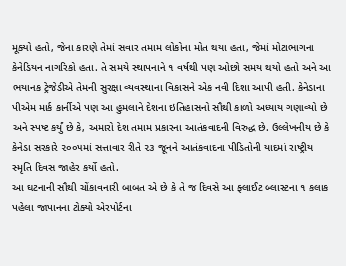મૂક્યો હતો, જેના કારણે તેમાં સવાર તમામ લોકોના મોત થયા હતા, જેમાં મોટાભાગના કેનેડિયન નાગરિકો હતા. તે સમયે સ્થાપનાને ૧ વર્ષથી પણ ઓછો સમય થયો હતો અને આ ભયાનક ટ્રેજેડીએ તેમની સુરક્ષા વ્યવસ્થાના વિકાસને એક નવી દિશા આપી હતી. કેનેડાના પીએમ માર્ક કાર્નીએ પણ આ હુમલાને દેશના ઇતિહાસનો સૌથી કાળો અધ્યાય ગણાવ્યો છે અને સ્પષ્ટ કર્યું છે કે, અમારો દેશ તમામ પ્રકારના આતંકવાદની વિરુદ્ધ છે. ઉલ્લેખનીય છે કે કેનેડા સરકારે ૨૦૦૫માં સત્તાવાર રીતે ૨૩ જૂનને આતંકવાદના પીડિતોની યાદમાં રાષ્ટ્રીય સ્મૃતિ દિવસ જાહેર કર્યો હતો.
આ ઘટનાની સૌથી ચોંકાવનારી બાબત એ છે કે તે જ દિવસે આ ફ્લાઈટ બ્લાસ્ટના ૧ કલાક પહેલા જાપાનના ટોક્યો એરપોર્ટના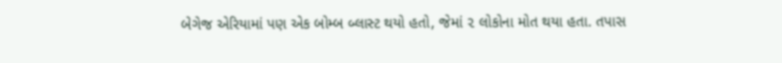બેગેજ એરિયામાં પણ એક બોમ્બ બ્લાસ્ટ થયો હતો, જેમાં ૨ લોકોના મોત થયા હતા. તપાસ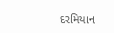દરમિયાન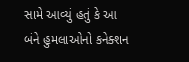સામે આવ્યું હતું કે આ બંને હુમલાઓનો કનેક્શન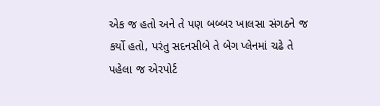એક જ હતો અને તે પણ બબ્બર ખાલસા સંગઠને જ કર્યો હતો, પરંતુ સદનસીબે તે બેગ પ્લેનમાં ચઢે તે પહેલા જ એરપોર્ટ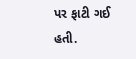પર ફાટી ગઈ હતી.